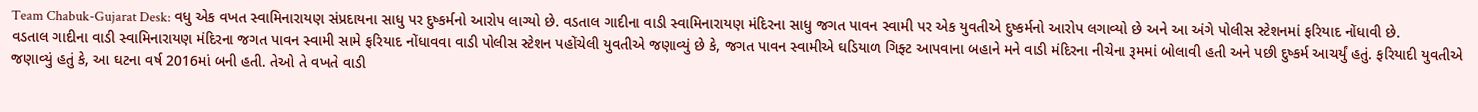Team Chabuk-Gujarat Desk: વધુ એક વખત સ્વામિનારાયણ સંપ્રદાયના સાધુ પર દુષ્કર્મનો આરોપ લાગ્યો છે. વડતાલ ગાદીના વાડી સ્વામિનારાયણ મંદિરના સાધુ જગત પાવન સ્વામી પર એક યુવતીએ દુષ્કર્મનો આરોપ લગાવ્યો છે અને આ અંગે પોલીસ સ્ટેશનમાં ફરિયાદ નોંધાવી છે.
વડતાલ ગાદીના વાડી સ્વામિનારાયણ મંદિરના જગત પાવન સ્વામી સામે ફરિયાદ નોંધાવવા વાડી પોલીસ સ્ટેશન પહોંચેલી યુવતીએ જણાવ્યું છે કે, જગત પાવન સ્વામીએ ઘડિયાળ ગિફ્ટ આપવાના બહાને મને વાડી મંદિરના નીચેના રૂમમાં બોલાવી હતી અને પછી દુષ્કર્મ આચર્યું હતું. ફરિયાદી યુવતીએ જણાવ્યું હતું કે, આ ઘટના વર્ષ 2016માં બની હતી. તેઓ તે વખતે વાડી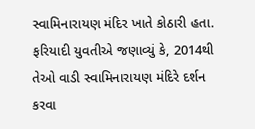સ્વામિનારાયણ મંદિર ખાતે કોઠારી હતા.
ફરિયાદી યુવતીએ જણાવ્યું કે, 2014થી તેઓ વાડી સ્વામિનારાયણ મંદિરે દર્શન કરવા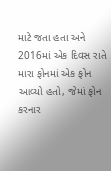માટે જતા હતા અને 2016માં એક દિવસ રાતે મારા ફોનમાં એક ફોન આવ્યો હતો, જેમાં ફોન કરનાર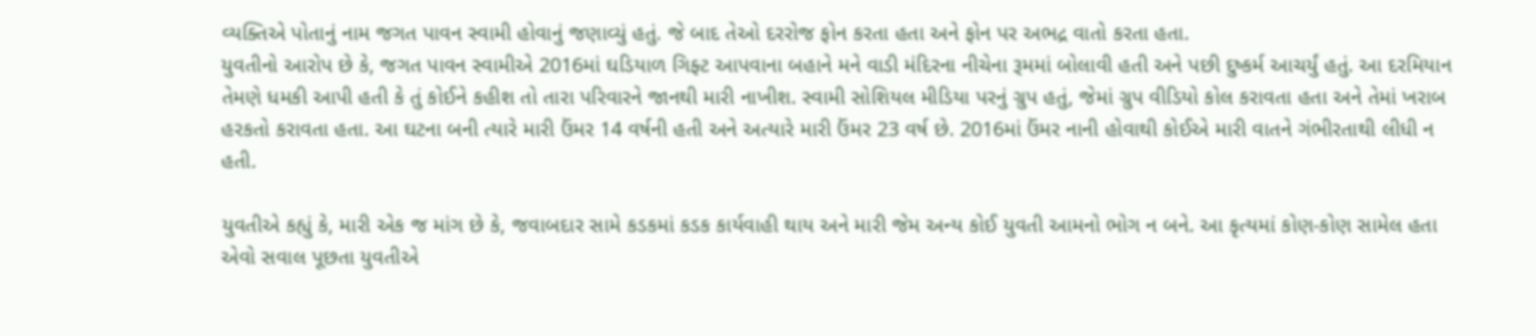વ્યક્તિએ પોતાનું નામ જગત પાવન સ્વામી હોવાનું જણાવ્યું હતું. જે બાદ તેઓ દરરોજ ફોન કરતા હતા અને ફોન પર અભદ્ર વાતો કરતા હતા.
યુવતીનો આરોપ છે કે, જગત પાવન સ્વામીએ 2016માં ઘડિયાળ ગિફ્ટ આપવાના બહાને મને વાડી મંદિરના નીચેના રૂમમાં બોલાવી હતી અને પછી દુષ્કર્મ આચર્યું હતું. આ દરમિયાન તેમણે ધમકી આપી હતી કે તું કોઈને કહીશ તો તારા પરિવારને જાનથી મારી નાખીશ. સ્વામી સોશિયલ મીડિયા પરનું ગ્રુપ હતું, જેમાં ગ્રુપ વીડિયો કોલ કરાવતા હતા અને તેમાં ખરાબ હરકતો કરાવતા હતા. આ ઘટના બની ત્યારે મારી ઉંમર 14 વર્ષની હતી અને અત્યારે મારી ઉંમર 23 વર્ષ છે. 2016માં ઉંમર નાની હોવાથી કોઈએ મારી વાતને ગંભીરતાથી લીધી ન હતી.

યુવતીએ કહ્યું કે, મારી એક જ માંગ છે કે, જવાબદાર સામે કડકમાં કડક કાર્યવાહી થાય અને મારી જેમ અન્ય કોઈ યુવતી આમનો ભોગ ન બને. આ કૃત્યમાં કોણ-કોણ સામેલ હતા એવો સવાલ પૂછતા યુવતીએ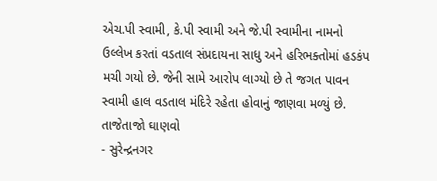એચ.પી સ્વામી, કે.પી સ્વામી અને જે.પી સ્વામીના નામનો ઉલ્લેખ કરતાં વડતાલ સંપ્રદાયના સાધુ અને હરિભક્તોમાં હડકંપ મચી ગયો છે. જેની સામે આરોપ લાગ્યો છે તે જગત પાવન સ્વામી હાલ વડતાલ મંદિરે રહેતા હોવાનું જાણવા મળ્યું છે.
તાજેતાજો ઘાણવો
- સુરેન્દ્રનગર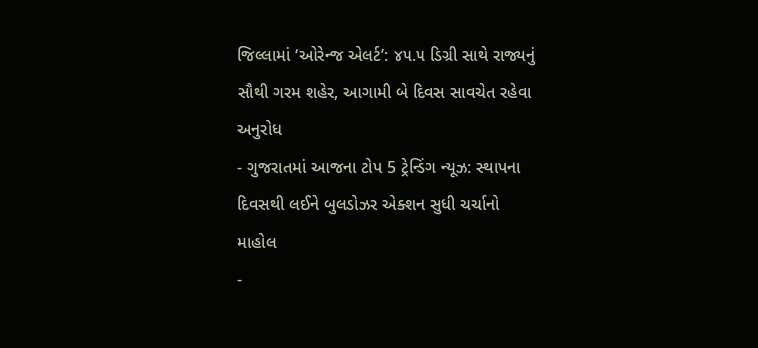જિલ્લામાં ‘ઓરેન્જ એલર્ટ’: ૪૫.૫ ડિગ્રી સાથે રાજ્યનું સૌથી ગરમ શહેર, આગામી બે દિવસ સાવચેત રહેવા અનુરોધ
- ગુજરાતમાં આજના ટોપ 5 ટ્રેન્ડિંગ ન્યૂઝ: સ્થાપના દિવસથી લઈને બુલડોઝર એક્શન સુધી ચર્ચાનો માહોલ
-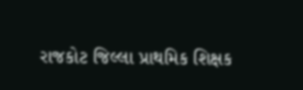રાજકોટ જિલ્લા પ્રાથમિક શિક્ષક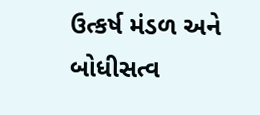ઉત્કર્ષ મંડળ અને બોધીસત્વ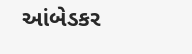આંબેડકર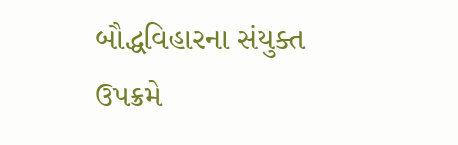બૌદ્ધવિહારના સંયુક્ત ઉપક્રમે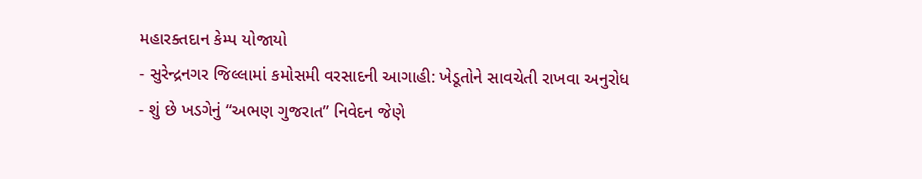મહારક્તદાન કેમ્પ યોજાયો
- સુરેન્દ્રનગર જિલ્લામાં કમોસમી વરસાદની આગાહી: ખેડૂતોને સાવચેતી રાખવા અનુરોધ
- શું છે ખડગેનું “અભણ ગુજરાત” નિવેદન જેણે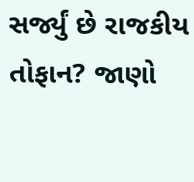સર્જ્યું છે રાજકીય તોફાન? જાણો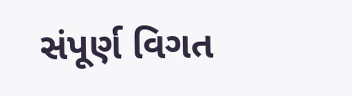સંપૂર્ણ વિગત